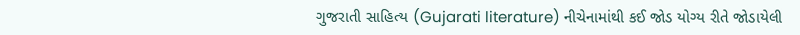ગુજરાતી સાહિત્ય (Gujarati literature) નીચેનામાંથી કઈ જોડ યોગ્ય રીતે જોડાયેલી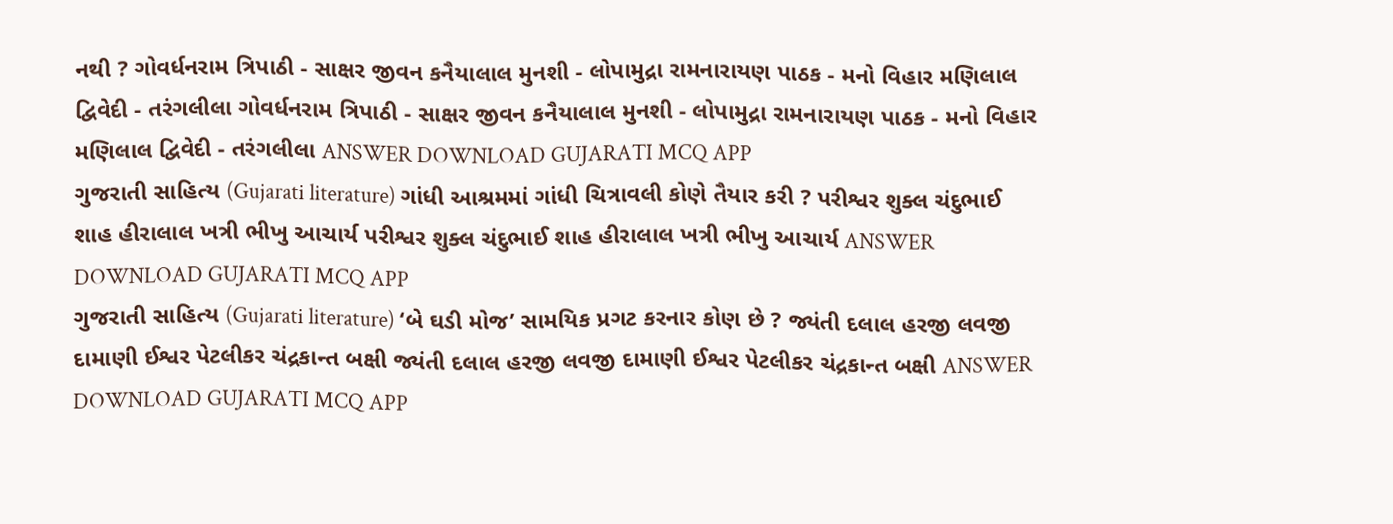નથી ? ગોવર્ધનરામ ત્રિપાઠી - સાક્ષર જીવન કનૈયાલાલ મુનશી - લોપામુદ્રા રામનારાયણ પાઠક - મનો વિહાર મણિલાલ દ્વિવેદી - તરંગલીલા ગોવર્ધનરામ ત્રિપાઠી - સાક્ષર જીવન કનૈયાલાલ મુનશી - લોપામુદ્રા રામનારાયણ પાઠક - મનો વિહાર મણિલાલ દ્વિવેદી - તરંગલીલા ANSWER DOWNLOAD GUJARATI MCQ APP
ગુજરાતી સાહિત્ય (Gujarati literature) ગાંધી આશ્રમમાં ગાંધી ચિત્રાવલી કોણે તૈયાર કરી ? પરીશ્વર શુક્લ ચંદુભાઈ શાહ હીરાલાલ ખત્રી ભીખુ આચાર્ય પરીશ્વર શુક્લ ચંદુભાઈ શાહ હીરાલાલ ખત્રી ભીખુ આચાર્ય ANSWER DOWNLOAD GUJARATI MCQ APP
ગુજરાતી સાહિત્ય (Gujarati literature) ‘બે ઘડી મોજ’ સામયિક પ્રગટ કરનાર કોણ છે ? જ્યંતી દલાલ હરજી લવજી દામાણી ઈશ્વર પેટલીકર ચંદ્રકાન્ત બક્ષી જ્યંતી દલાલ હરજી લવજી દામાણી ઈશ્વર પેટલીકર ચંદ્રકાન્ત બક્ષી ANSWER DOWNLOAD GUJARATI MCQ APP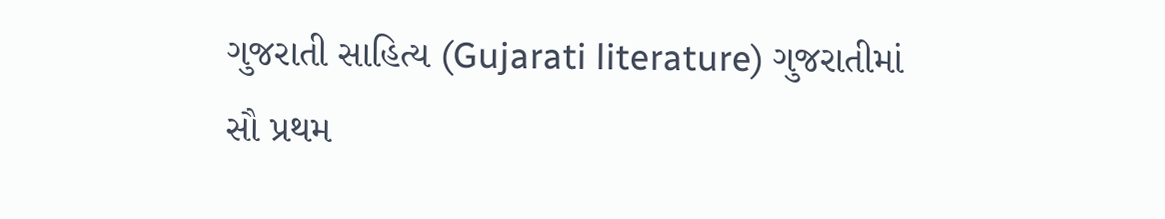ગુજરાતી સાહિત્ય (Gujarati literature) ગુજરાતીમાં સૌ પ્રથમ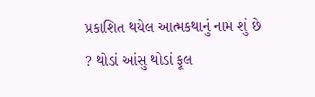પ્રકાશિત થયેલ આત્મકથાનું નામ શું છે ? થોડાં આંસુ થોડાં ફૂલ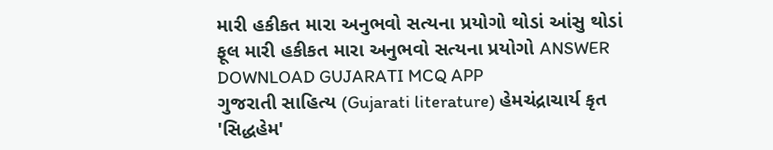મારી હકીકત મારા અનુભવો સત્યના પ્રયોગો થોડાં આંસુ થોડાં ફૂલ મારી હકીકત મારા અનુભવો સત્યના પ્રયોગો ANSWER DOWNLOAD GUJARATI MCQ APP
ગુજરાતી સાહિત્ય (Gujarati literature) હેમચંદ્રાચાર્ય કૃત 'સિદ્ધહેમ'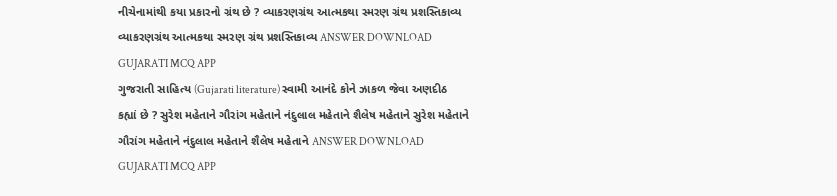નીચેનામાંથી કયા પ્રકારનો ગ્રંથ છે ? વ્યાકરણગ્રંથ આત્મકથા સ્મરણ ગ્રંથ પ્રશસ્તિકાવ્ય વ્યાકરણગ્રંથ આત્મકથા સ્મરણ ગ્રંથ પ્રશસ્તિકાવ્ય ANSWER DOWNLOAD GUJARATI MCQ APP
ગુજરાતી સાહિત્ય (Gujarati literature) સ્વામી આનંદે કોને ઝાકળ જેવા અણદીઠ કહ્યાં છે ? સુરેશ મહેતાને ગૌરાંગ મહેતાને નંદુલાલ મહેતાને શૈલેષ મહેતાને સુરેશ મહેતાને ગૌરાંગ મહેતાને નંદુલાલ મહેતાને શૈલેષ મહેતાને ANSWER DOWNLOAD GUJARATI MCQ APP